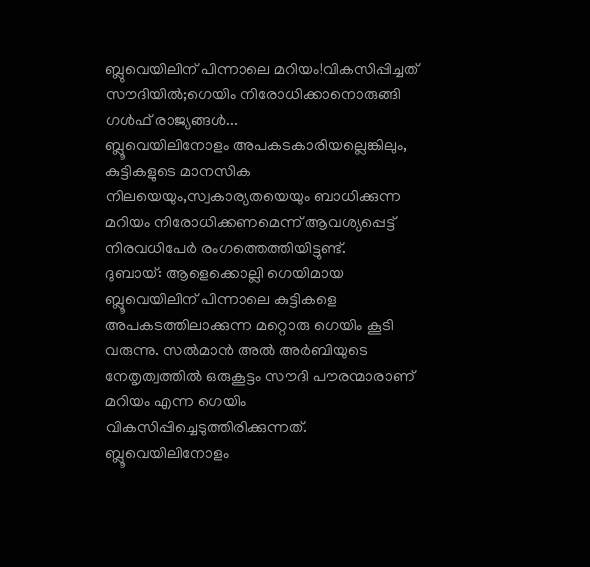ബ്ലുവെയിലിന് പിന്നാലെ മറിയം!വികസിപ്പിച്ചത് സൗദിയിൽ;ഗെയിം നിരോധിക്കാനൊരുങ്ങി ഗൾഫ് രാജ്യങ്ങൾ...
ബ്ലൂവെയിലിനോളം അപകടകാരിയല്ലെങ്കിലും, കുട്ടികളുടെ മാനസിക നിലയെയും,സ്വകാര്യതയെയും ബാധിക്കുന്ന മറിയം നിരോധിക്കണമെന്ന് ആവശ്യപ്പെട്ട് നിരവധിപേർ രംഗത്തെത്തിയിട്ടുണ്ട്.
ദുബായ്: ആളെക്കൊല്ലി ഗെയിമായ ബ്ലൂവെയിലിന് പിന്നാലെ കുട്ടികളെ അപകടത്തിലാക്കുന്ന മറ്റൊരു ഗെയിം കൂടി വരുന്നു. സൽമാൻ അൽ അർബിയുടെ നേതൃത്വത്തിൽ ഒരുകൂട്ടം സൗദി പൗരന്മാരാണ് മറിയം എന്ന ഗെയിം വികസിപ്പിച്ചെടുത്തിരിക്കുന്നത്.
ബ്ലൂവെയിലിനോളം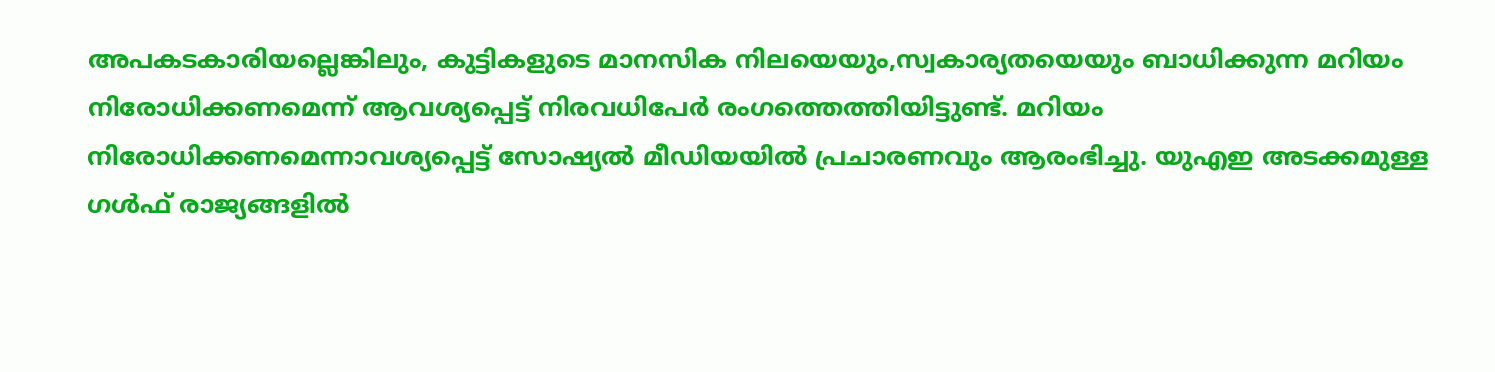അപകടകാരിയല്ലെങ്കിലും, കുട്ടികളുടെ മാനസിക നിലയെയും,സ്വകാര്യതയെയും ബാധിക്കുന്ന മറിയം നിരോധിക്കണമെന്ന് ആവശ്യപ്പെട്ട് നിരവധിപേർ രംഗത്തെത്തിയിട്ടുണ്ട്. മറിയം നിരോധിക്കണമെന്നാവശ്യപ്പെട്ട് സോഷ്യൽ മീഡിയയിൽ പ്രചാരണവും ആരംഭിച്ചു. യുഎഇ അടക്കമുള്ള ഗൾഫ് രാജ്യങ്ങളിൽ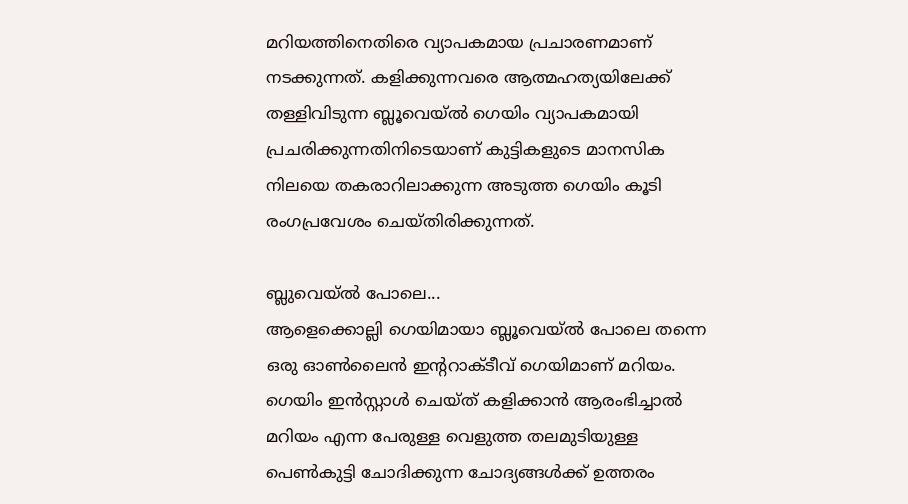മറിയത്തിനെതിരെ വ്യാപകമായ പ്രചാരണമാണ് നടക്കുന്നത്. കളിക്കുന്നവരെ ആത്മഹത്യയിലേക്ക് തള്ളിവിടുന്ന ബ്ലൂവെയ്ൽ ഗെയിം വ്യാപകമായി പ്രചരിക്കുന്നതിനിടെയാണ് കുട്ടികളുടെ മാനസിക നിലയെ തകരാറിലാക്കുന്ന അടുത്ത ഗെയിം കൂടി രംഗപ്രവേശം ചെയ്തിരിക്കുന്നത്.

ബ്ലുവെയ്ൽ പോലെ...
ആളെക്കൊല്ലി ഗെയിമായാ ബ്ലൂവെയ്ൽ പോലെ തന്നെ ഒരു ഓൺലൈൻ ഇന്ററാക്ടീവ് ഗെയിമാണ് മറിയം. ഗെയിം ഇൻസ്റ്റാൾ ചെയ്ത് കളിക്കാൻ ആരംഭിച്ചാൽ മറിയം എന്ന പേരുള്ള വെളുത്ത തലമുടിയുള്ള പെൺകുട്ടി ചോദിക്കുന്ന ചോദ്യങ്ങൾക്ക് ഉത്തരം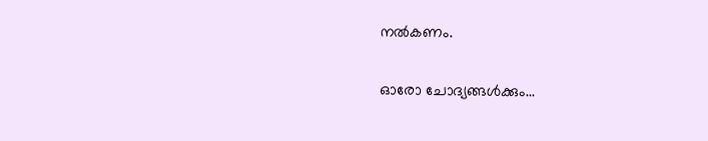നൽകണം.

ഓരോ ചോദ്യങ്ങൾക്കും...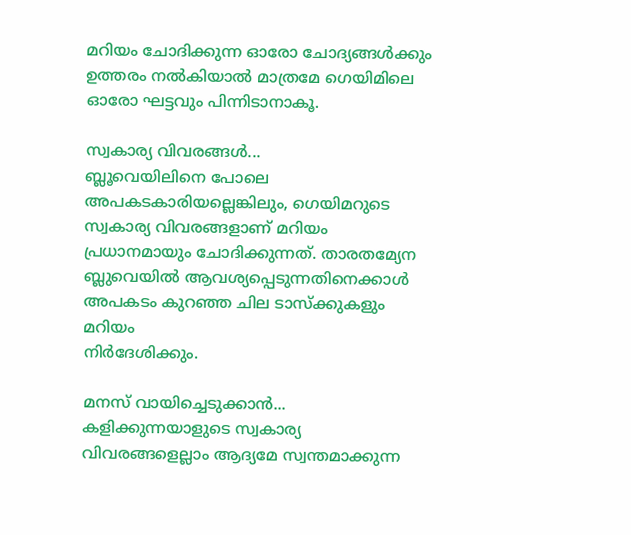മറിയം ചോദിക്കുന്ന ഓരോ ചോദ്യങ്ങൾക്കും ഉത്തരം നൽകിയാൽ മാത്രമേ ഗെയിമിലെ ഓരോ ഘട്ടവും പിന്നിടാനാകൂ.

സ്വകാര്യ വിവരങ്ങൾ...
ബ്ലൂവെയിലിനെ പോലെ അപകടകാരിയല്ലെങ്കിലും, ഗെയിമറുടെ സ്വകാര്യ വിവരങ്ങളാണ് മറിയം പ്രധാനമായും ചോദിക്കുന്നത്. താരതമ്യേന ബ്ലുവെയിൽ ആവശ്യപ്പെടുന്നതിനെക്കാൾ അപകടം കുറഞ്ഞ ചില ടാസ്ക്കുകളും മറിയം
നിർദേശിക്കും.

മനസ് വായിച്ചെടുക്കാൻ...
കളിക്കുന്നയാളുടെ സ്വകാര്യ വിവരങ്ങളെല്ലാം ആദ്യമേ സ്വന്തമാക്കുന്ന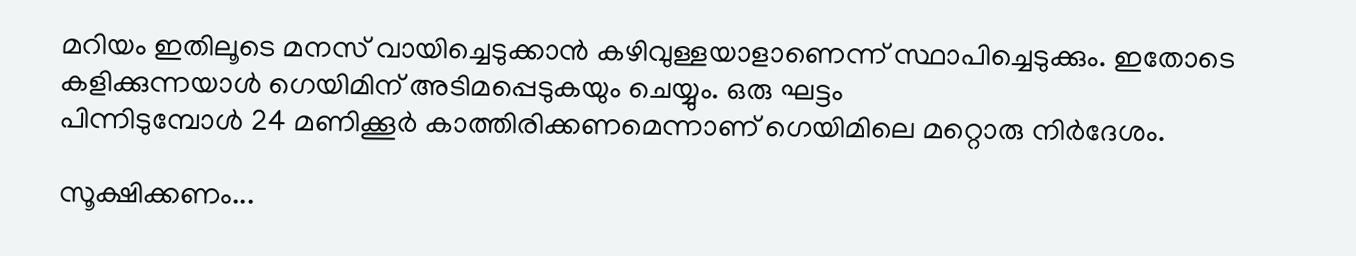മറിയം ഇതിലൂടെ മനസ് വായിച്ചെടുക്കാൻ കഴിവുള്ളയാളാണെന്ന് സ്ഥാപിച്ചെടുക്കും. ഇതോടെ കളിക്കുന്നയാൾ ഗെയിമിന് അടിമപ്പെടുകയും ചെയ്യും. ഒരു ഘട്ടം
പിന്നിടുമ്പോൾ 24 മണിക്കൂർ കാത്തിരിക്കണമെന്നാണ് ഗെയിമിലെ മറ്റൊരു നിർദേശം.

സൂക്ഷിക്കണം...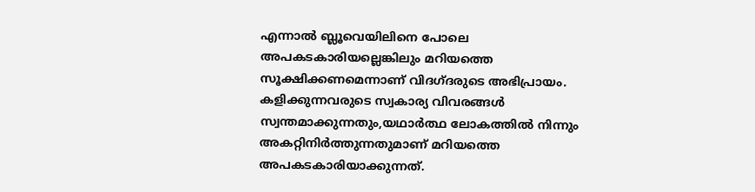എന്നാൽ ബ്ലൂവെയിലിനെ പോലെ അപകടകാരിയല്ലെങ്കിലും മറിയത്തെ സൂക്ഷിക്കണമെന്നാണ് വിദഗ്ദരുടെ അഭിപ്രായം. കളിക്കുന്നവരുടെ സ്വകാര്യ വിവരങ്ങൾ സ്വന്തമാക്കുന്നതും,യഥാർത്ഥ ലോകത്തിൽ നിന്നും അകറ്റിനിർത്തുന്നതുമാണ് മറിയത്തെ അപകടകാരിയാക്കുന്നത്.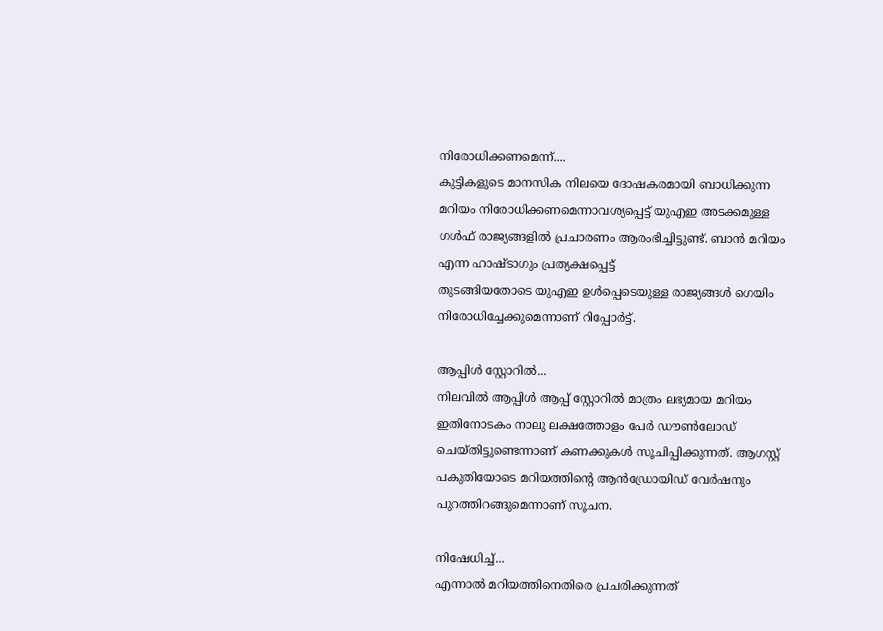നിരോധിക്കണമെന്ന്....
കുട്ടികളുടെ മാനസിക നിലയെ ദോഷകരമായി ബാധിക്കുന്ന മറിയം നിരോധിക്കണമെന്നാവശ്യപ്പെട്ട് യുഎഇ അടക്കമുള്ള ഗൾഫ് രാജ്യങ്ങളിൽ പ്രചാരണം ആരംഭിച്ചിട്ടുണ്ട്. ബാൻ മറിയം എന്ന ഹാഷ്ടാഗും പ്രത്യക്ഷപ്പെട്ട്
തുടങ്ങിയതോടെ യുഎഇ ഉൾപ്പെടെയുള്ള രാജ്യങ്ങൾ ഗെയിം നിരോധിച്ചേക്കുമെന്നാണ് റിപ്പോർട്ട്.

ആപ്പിൾ സ്റ്റോറിൽ...
നിലവിൽ ആപ്പിൾ ആപ്പ് സ്റ്റോറിൽ മാത്രം ലഭ്യമായ മറിയം ഇതിനോടകം നാലു ലക്ഷത്തോളം പേർ ഡൗൺലോഡ് ചെയ്തിട്ടുണ്ടെന്നാണ് കണക്കുകൾ സൂചിപ്പിക്കുന്നത്. ആഗസ്റ്റ് പകുതിയോടെ മറിയത്തിന്റെ ആൻഡ്രോയിഡ് വേർഷനും പുറത്തിറങ്ങുമെന്നാണ് സൂചന.

നിഷേധിച്ച്...
എന്നാൽ മറിയത്തിനെതിരെ പ്രചരിക്കുന്നത്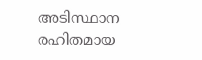അടിസ്ഥാന രഹിതമായ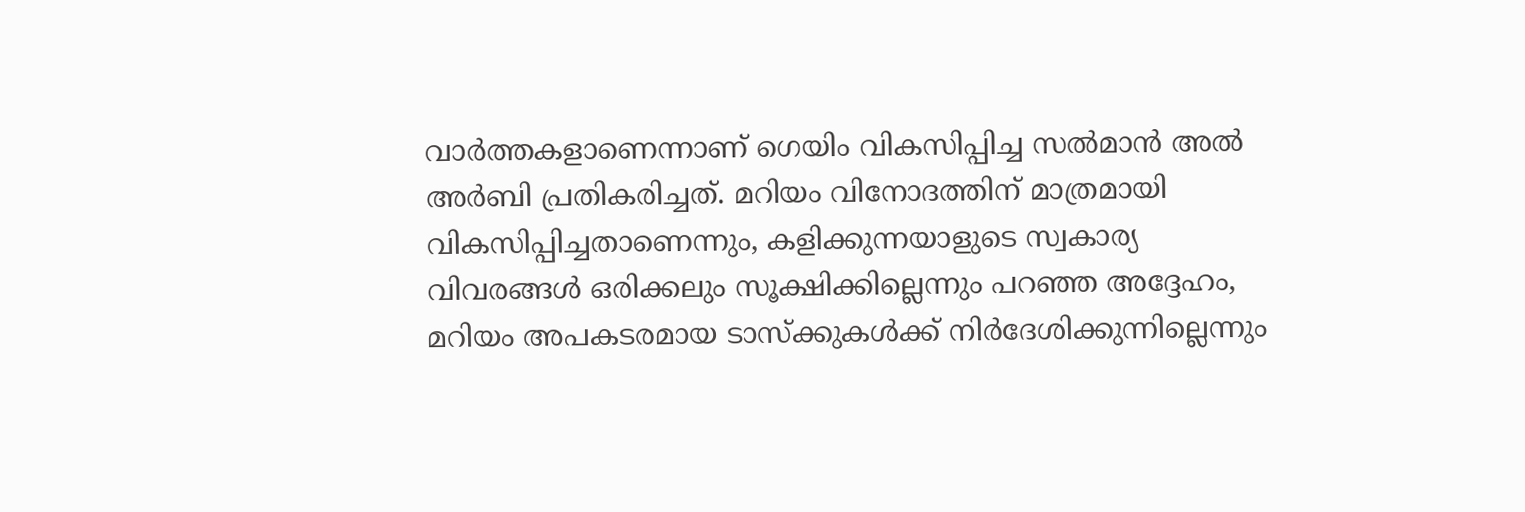വാർത്തകളാണെന്നാണ് ഗെയിം വികസിപ്പിച്ച സൽമാൻ അൽ അർബി പ്രതികരിച്ചത്. മറിയം വിനോദത്തിന് മാത്രമായി വികസിപ്പിച്ചതാണെന്നും, കളിക്കുന്നയാളുടെ സ്വകാര്യ വിവരങ്ങൾ ഒരിക്കലും സൂക്ഷിക്കില്ലെന്നും പറഞ്ഞ അദ്ദേഹം, മറിയം അപകടരമായ ടാസ്ക്കുകൾക്ക് നിർദേശിക്കുന്നില്ലെന്നും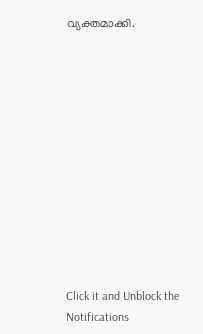വ്യക്തമാക്കി.












Click it and Unblock the Notifications